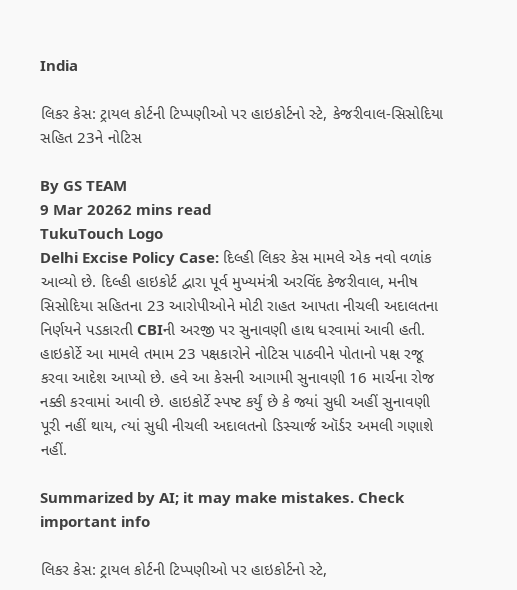India

લિકર કેસ: ટ્રાયલ કોર્ટની ટિપ્પણીઓ પર હાઇકોર્ટનો સ્ટે, કેજરીવાલ-સિસોદિયા સહિત 23ને નોટિસ

By GS TEAM
9 Mar 20262 mins read
TukuTouch Logo
Delhi Excise Policy Case: દિલ્હી લિકર કેસ મામલે એક નવો વળાંક આવ્યો છે. દિલ્હી હાઇકોર્ટ દ્વારા પૂર્વ મુખ્યમંત્રી અરવિંદ કેજરીવાલ, મનીષ સિસોદિયા સહિતના 23 આરોપીઓને મોટી રાહત આપતા નીચલી અદાલતના નિર્ણયને પડકારતી CBIની અરજી પર સુનાવણી હાથ ધરવામાં આવી હતી. હાઇકોર્ટે આ મામલે તમામ 23 પક્ષકારોને નોટિસ પાઠવીને પોતાનો પક્ષ રજૂ કરવા આદેશ આપ્યો છે. હવે આ કેસની આગામી સુનાવણી 16 માર્ચના રોજ નક્કી કરવામાં આવી છે. હાઇકોર્ટે સ્પષ્ટ કર્યું છે કે જ્યાં સુધી અહીં સુનાવણી પૂરી નહીં થાય, ત્યાં સુધી નીચલી અદાલતનો ડિસ્ચાર્જ ઑર્ડર અમલી ગણાશે નહીં.

Summarized by AI; it may make mistakes. Check important info

લિકર કેસ: ટ્રાયલ કોર્ટની ટિપ્પણીઓ પર હાઇકોર્ટનો સ્ટે,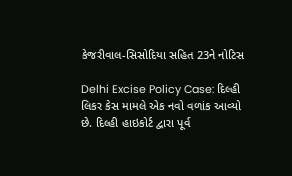કેજરીવાલ-સિસોદિયા સહિત 23ને નોટિસ

Delhi Excise Policy Case: દિલ્હી લિકર કેસ મામલે એક નવો વળાંક આવ્યો છે. દિલ્હી હાઇકોર્ટ દ્વારા પૂર્વ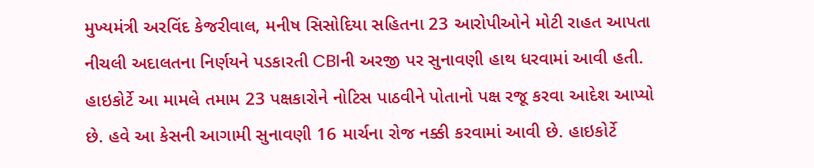મુખ્યમંત્રી અરવિંદ કેજરીવાલ, મનીષ સિસોદિયા સહિતના 23 આરોપીઓને મોટી રાહત આપતા નીચલી અદાલતના નિર્ણયને પડકારતી CBIની અરજી પર સુનાવણી હાથ ધરવામાં આવી હતી. હાઇકોર્ટે આ મામલે તમામ 23 પક્ષકારોને નોટિસ પાઠવીને પોતાનો પક્ષ રજૂ કરવા આદેશ આપ્યો છે. હવે આ કેસની આગામી સુનાવણી 16 માર્ચના રોજ નક્કી કરવામાં આવી છે. હાઇકોર્ટે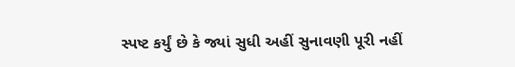સ્પષ્ટ કર્યું છે કે જ્યાં સુધી અહીં સુનાવણી પૂરી નહીં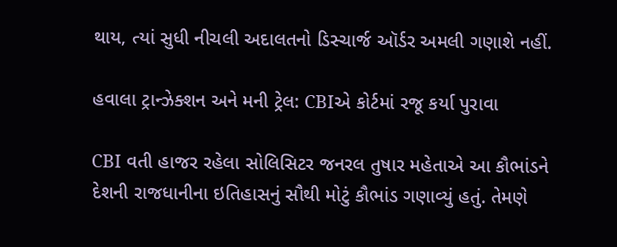થાય, ત્યાં સુધી નીચલી અદાલતનો ડિસ્ચાર્જ ઑર્ડર અમલી ગણાશે નહીં.

હવાલા ટ્રાન્ઝેક્શન અને મની ટ્રેલ: CBIએ કોર્ટમાં રજૂ કર્યા પુરાવા

CBI વતી હાજર રહેલા સોલિસિટર જનરલ તુષાર મહેતાએ આ કૌભાંડને દેશની રાજધાનીના ઇતિહાસનું સૌથી મોટું કૌભાંડ ગણાવ્યું હતું. તેમણે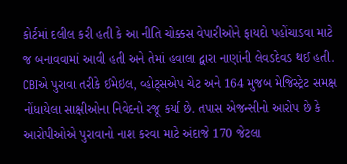કોર્ટમાં દલીલ કરી હતી કે આ નીતિ ચોક્કસ વેપારીઓને ફાયદો પહોંચાડવા માટે જ બનાવવામાં આવી હતી અને તેમાં હવાલા દ્વારા નાણાંની લેવડદેવડ થઈ હતી. CBIએ પુરાવા તરીકે ઈમેઇલ, વ્હોટ્સએપ ચેટ અને 164 મુજબ મેજિસ્ટ્રેટ સમક્ષ નોંધાયેલા સાક્ષીઓના નિવેદનો રજૂ કર્યા છે. તપાસ એજન્સીનો આરોપ છે કે આરોપીઓએ પુરાવાનો નાશ કરવા માટે અંદાજે 170 જેટલા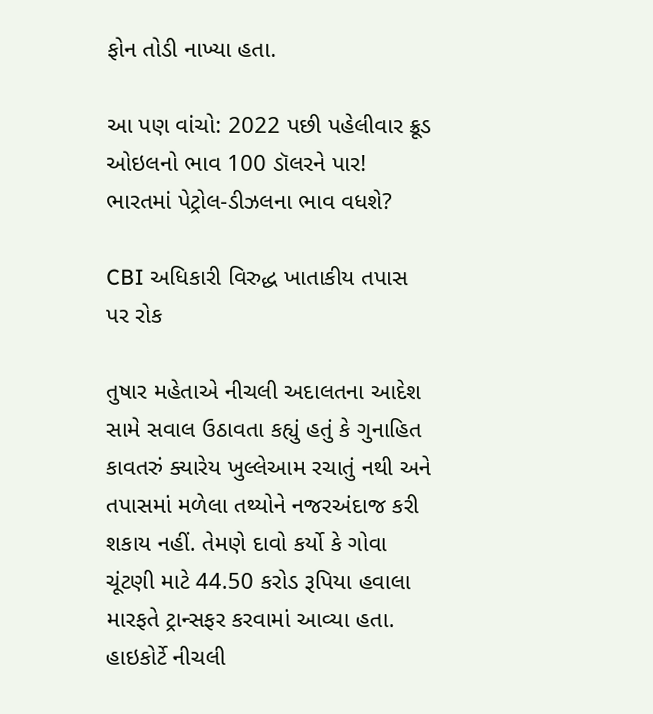ફોન તોડી નાખ્યા હતા.

આ પણ વાંચો: 2022 પછી પહેલીવાર ક્રૂડ ઓઇલનો ભાવ 100 ડૉલરને પાર! ભારતમાં પેટ્રોલ-ડીઝલના ભાવ વધશે?

CBI અધિકારી વિરુદ્ધ ખાતાકીય તપાસ પર રોક

તુષાર મહેતાએ નીચલી અદાલતના આદેશ સામે સવાલ ઉઠાવતા કહ્યું હતું કે ગુનાહિત કાવતરું ક્યારેય ખુલ્લેઆમ રચાતું નથી અને તપાસમાં મળેલા તથ્યોને નજરઅંદાજ કરી શકાય નહીં. તેમણે દાવો કર્યો કે ગોવા ચૂંટણી માટે 44.50 કરોડ રૂપિયા હવાલા મારફતે ટ્રાન્સફર કરવામાં આવ્યા હતા. હાઇકોર્ટે નીચલી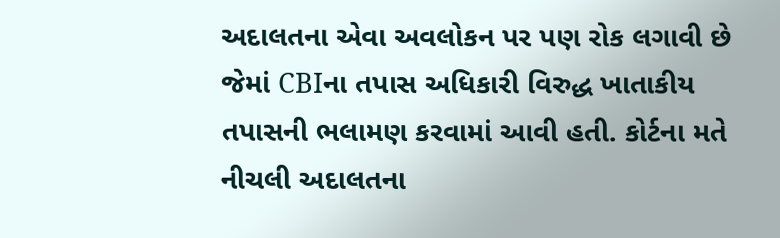અદાલતના એવા અવલોકન પર પણ રોક લગાવી છે જેમાં CBIના તપાસ અધિકારી વિરુદ્ધ ખાતાકીય તપાસની ભલામણ કરવામાં આવી હતી. કોર્ટના મતે નીચલી અદાલતના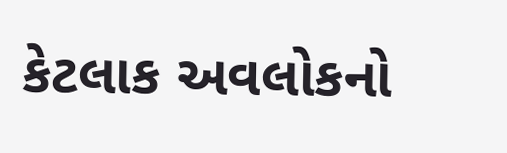કેટલાક અવલોકનો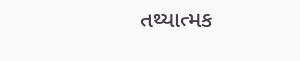તથ્યાત્મક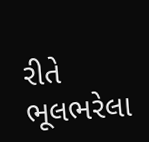રીતે ભૂલભરેલા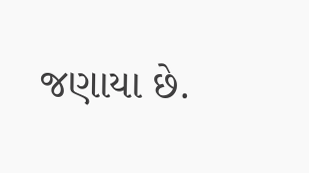જણાયા છે.